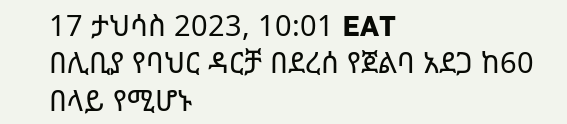17 ታህሳስ 2023, 10:01 EAT
በሊቢያ የባህር ዳርቻ በደረሰ የጀልባ አደጋ ከ60 በላይ የሚሆኑ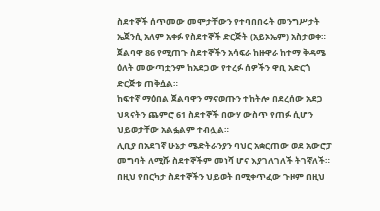ስደተኞች ሰጥመው መሞታቸውን የተባበበሩት መንግሥታት ኤጀንሲ አለም አቀፉ የስደተኞች ድርጅት (አይኦኤም) አስታወቀ።
ጀልባዋ 86 የሚጠጉ ስደተኞችን አሳፍራ ከዙዋራ ከተማ ቅዳሜ ዕለት መውጣቷንም ከአደጋው የተረፉ ሰዎችን ዋቢ አድርጎ ድርጅቱ ጠቅሷል።
ከፍተኛ ማዕበል ጀልባዋን ማናወጡን ተከትሎ በደረሰው አደጋ ህጻናትን ጨምሮ 61 ስደተኞች በውሃ ውስጥ የጠፉ ሲሆን ህይወታቸው አልፏልም ተብሏል።
ሊቢያ በአደገኛ ሁኔታ ሜድትራንያን ባህር አቋርጠው ወደ አውሮፓ መግባት ለሚሹ ስደተኞችም መነሻ ሆና እያገለገለች ትገኛለች።
በዚህ የበርካታ ስደተኞችን ህይወት በሚቀጥፈው ጉዞም በዚህ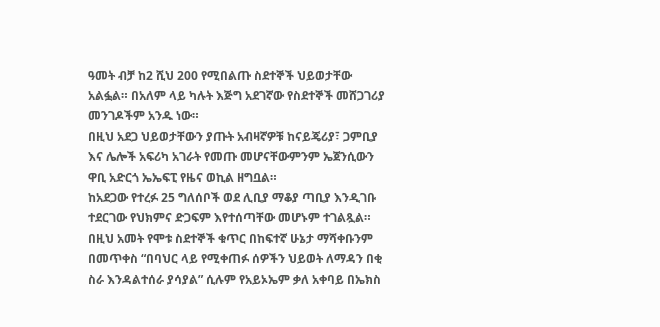ዓመት ብቻ ከ2 ሺህ 200 የሚበልጡ ስደተኞች ህይወታቸው አልፏል። በአለም ላይ ካሉት እጅግ አደገኛው የስደተኞች መሸጋገሪያ መንገዶችም አንዱ ነው።
በዚህ አደጋ ህይወታቸውን ያጡት አብዛኛዎቹ ከናይጄሪያ፣ ጋምቢያ እና ሌሎች አፍሪካ አገራት የመጡ መሆናቸውምንም ኤጀንሲውን ዋቢ አድርጎ ኤኤፍፒ የዜና ወኪል ዘግቧል።
ከአደጋው የተረፉ 25 ግለሰቦች ወደ ሊቢያ ማቆያ ጣቢያ እንዲገቡ ተደርገው የህክምና ድጋፍም እየተሰጣቸው መሆኑም ተገልጿል።
በዚህ አመት የሞቱ ስደተኞች ቁጥር በከፍተኛ ሁኔታ ማሻቀቡንም በመጥቀስ “በባህር ላይ የሚቀጠፉ ሰዎችን ህይወት ለማዳን በቂ ስራ እንዳልተሰራ ያሳያል” ሲሉም የአይኦኤም ቃለ አቀባይ በኤክስ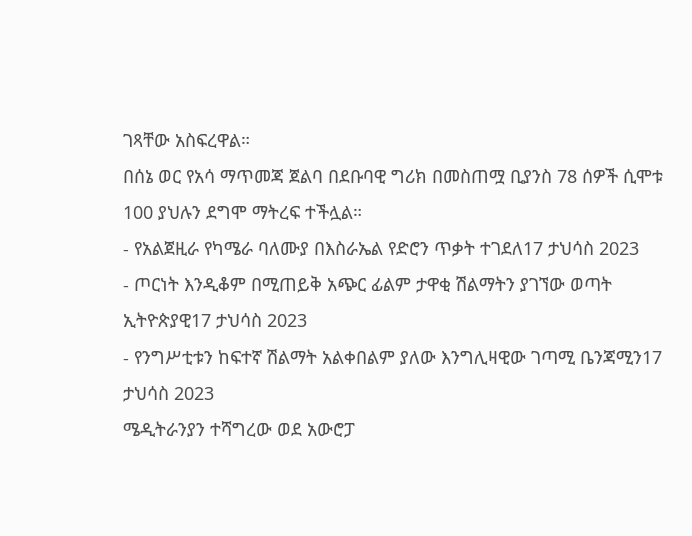ገጻቸው አስፍረዋል።
በሰኔ ወር የአሳ ማጥመጃ ጀልባ በደቡባዊ ግሪክ በመስጠሟ ቢያንስ 78 ሰዎች ሲሞቱ 100 ያህሉን ደግሞ ማትረፍ ተችሏል።
- የአልጀዚራ የካሜራ ባለሙያ በእስራኤል የድሮን ጥቃት ተገደለ17 ታህሳስ 2023
- ጦርነት እንዲቆም በሚጠይቅ አጭር ፊልም ታዋቂ ሽልማትን ያገኘው ወጣት ኢትዮጵያዊ17 ታህሳስ 2023
- የንግሥቲቱን ከፍተኛ ሽልማት አልቀበልም ያለው እንግሊዛዊው ገጣሚ ቤንጃሚን17 ታህሳስ 2023
ሜዲትራንያን ተሻግረው ወደ አውሮፓ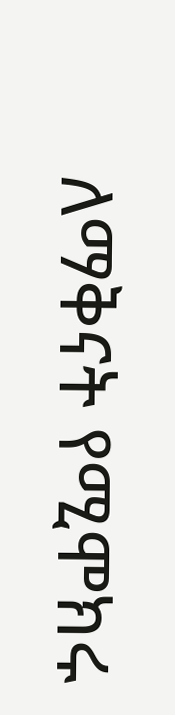ለማቅናት የሚሞክሩ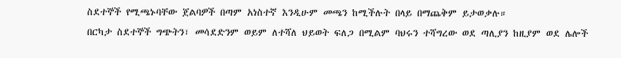ስደተኞች የሚጫኑባቸው ጀልባዎች በጣም አነስተኛ እንዲሁም መጫን ከሚችሉት በላይ በማጨቅም ይታወቃሉ።
በርካታ ስደተኞች ግጭትን፣ መሳደድንም ወይም ለተሻለ ህይወት ፍለጋ በሚልም ባህሩን ተሻግረው ወደ ጣሊያን ከዚያም ወደ ሌሎች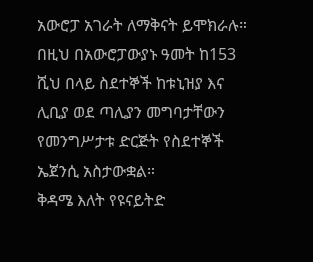አውሮፓ አገራት ለማቅናት ይሞክራሉ።
በዚህ በአውሮፓውያኑ ዓመት ከ153 ሺህ በላይ ስደተኞች ከቱኒዝያ እና ሊቢያ ወደ ጣሊያን መግባታቸውን የመንግሥታቱ ድርጅት የስደተኞች ኤጀንሲ አስታውቋል።
ቅዳሜ እለት የዩናይትድ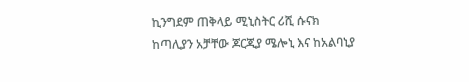ኪንግደም ጠቅላይ ሚኒስትር ሪሺ ሱናክ ከጣሊያን አቻቸው ጆርጂያ ሜሎኒ እና ከአልባኒያ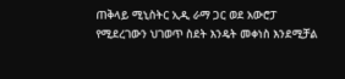ጠቅላይ ሚኒስትር ኢዲ ራማ ጋር ወደ አውሮፓ የሚደረገውን ህገወጥ ስደት እንዴት መቀነስ እንደሚቻል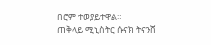በሮም ተወያይተዋል።
ጠቅላይ ሚኒስትር ሱናክ ትናንሸ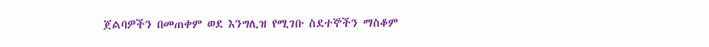ጀልባዎችን በመጠቀም ወደ እንግሊዝ የሚገቡ ስደተኞችን ማስቆም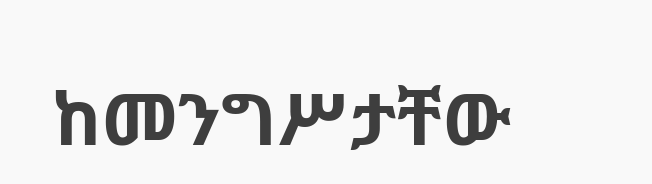ከመንግሥታቸው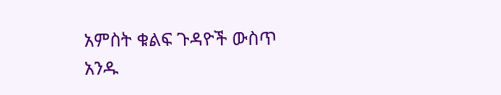አምስት ቁልፍ ጉዳዮች ውስጥ አንዱ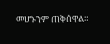መሆኑንም ጠቅሰዋል።